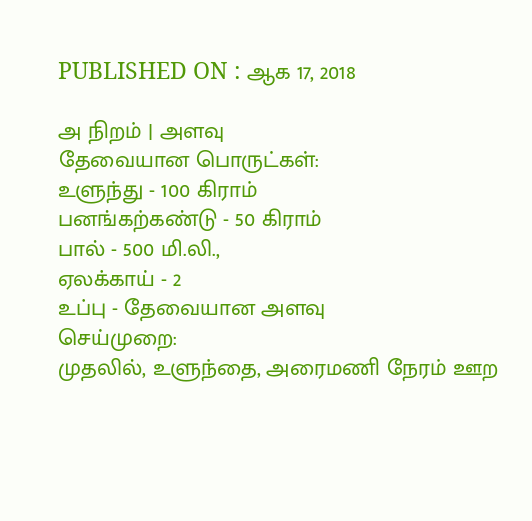PUBLISHED ON : ஆக 17, 2018

அ நிறம் | அளவு
தேவையான பொருட்கள்:
உளுந்து - 100 கிராம்
பனங்கற்கண்டு - 50 கிராம்
பால் - 500 மி.லி.,
ஏலக்காய் - 2
உப்பு - தேவையான அளவு
செய்முறை:
முதலில், உளுந்தை, அரைமணி நேரம் ஊற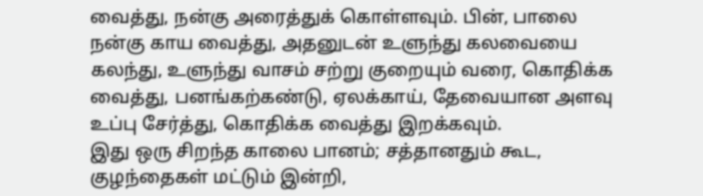வைத்து, நன்கு அரைத்துக் கொள்ளவும். பின், பாலை நன்கு காய வைத்து, அதனுடன் உளுந்து கலவையை கலந்து, உளுந்து வாசம் சற்று குறையும் வரை, கொதிக்க வைத்து, பனங்கற்கண்டு, ஏலக்காய், தேவையான அளவு உப்பு சேர்த்து, கொதிக்க வைத்து இறக்கவும்.
இது ஒரு சிறந்த காலை பானம்; சத்தானதும் கூட, குழந்தைகள் மட்டும் இன்றி,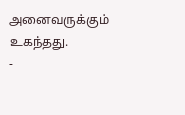அனைவருக்கும் உகந்தது.
-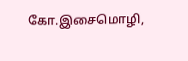கோ.இசைமொழி,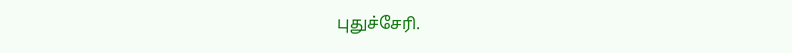புதுச்சேரி.